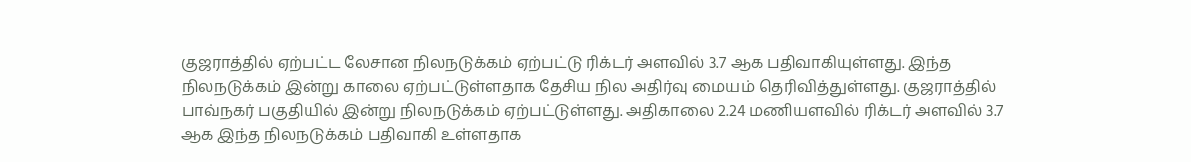குஜராத்தில் ஏற்பட்ட லேசான நிலநடுக்கம் ஏற்பட்டு ரிக்டர் அளவில் 3.7 ஆக பதிவாகியுள்ளது. இந்த நிலநடுக்கம் இன்று காலை ஏற்பட்டுள்ளதாக தேசிய நில அதிர்வு மையம் தெரிவித்துள்ளது. குஜராத்தில் பாவ்நகர் பகுதியில் இன்று நிலநடுக்கம் ஏற்பட்டுள்ளது. அதிகாலை 2.24 மணியளவில் ரிக்டர் அளவில் 3.7 ஆக இந்த நிலநடுக்கம் பதிவாகி உள்ளதாக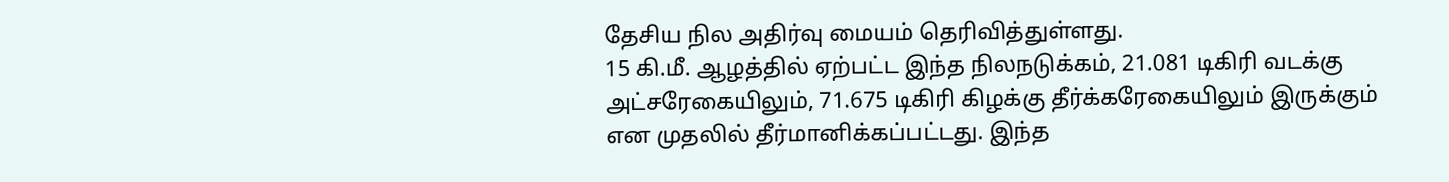தேசிய நில அதிர்வு மையம் தெரிவித்துள்ளது.
15 கி.மீ. ஆழத்தில் ஏற்பட்ட இந்த நிலநடுக்கம், 21.081 டிகிரி வடக்கு அட்சரேகையிலும், 71.675 டிகிரி கிழக்கு தீர்க்கரேகையிலும் இருக்கும் என முதலில் தீர்மானிக்கப்பட்டது. இந்த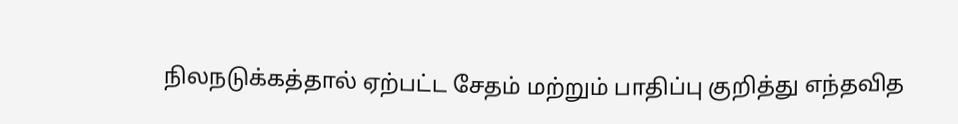நிலநடுக்கத்தால் ஏற்பட்ட சேதம் மற்றும் பாதிப்பு குறித்து எந்தவித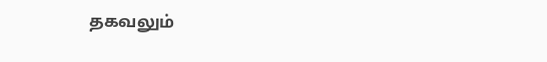தகவலும்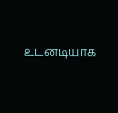உடனடியாக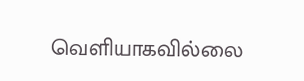வெளியாகவில்லை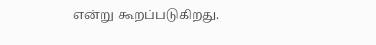என்று கூறப்படுகிறது.